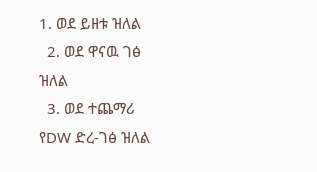1. ወደ ይዘቱ ዝለል
  2. ወደ ዋናዉ ገፅ ዝለል
  3. ወደ ተጨማሪ የDW ድረ-ገፅ ዝለል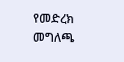የመድረክ መግለጫ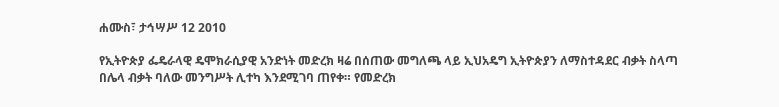ሐሙስ፣ ታኅሣሥ 12 2010

የኢትዮጵያ ፌዴራላዊ ዴሞክራሲያዊ አንድነት መድረክ ዛሬ በሰጠው መግለጫ ላይ ኢህአዴግ ኢትዮጵያን ለማስተዳደር ብቃት ስላጣ በሌላ ብቃት ባለው መንግሥት ሊተካ እንደሚገባ ጠየቀ። የመድረክ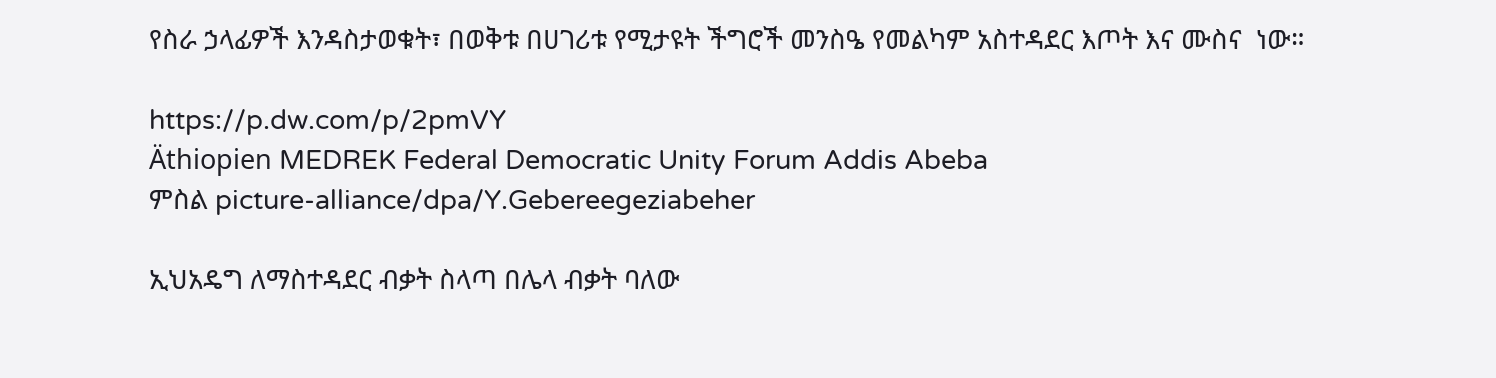የስራ ኃላፊዎች እንዳስታወቁት፣ በወቅቱ በሀገሪቱ የሚታዩት ችግሮች መንስዔ የመልካም አስተዳደር እጦት እና ሙስና  ነው።

https://p.dw.com/p/2pmVY
Äthiopien MEDREK Federal Democratic Unity Forum Addis Abeba
ምስል picture-alliance/dpa/Y.Gebereegeziabeher

ኢህአዴግ ለማስተዳደር ብቃት ስላጣ በሌላ ብቃት ባለው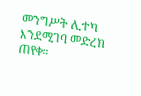መንግሥት ሊተካ እንደሚገባ መድረክ ጠየቀ።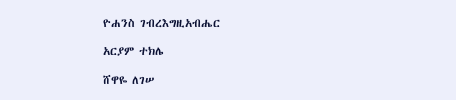ዮሐንስ ገብረእግዚአብሔር

አርያም ተክሌ

ሸዋዬ ለገሠ